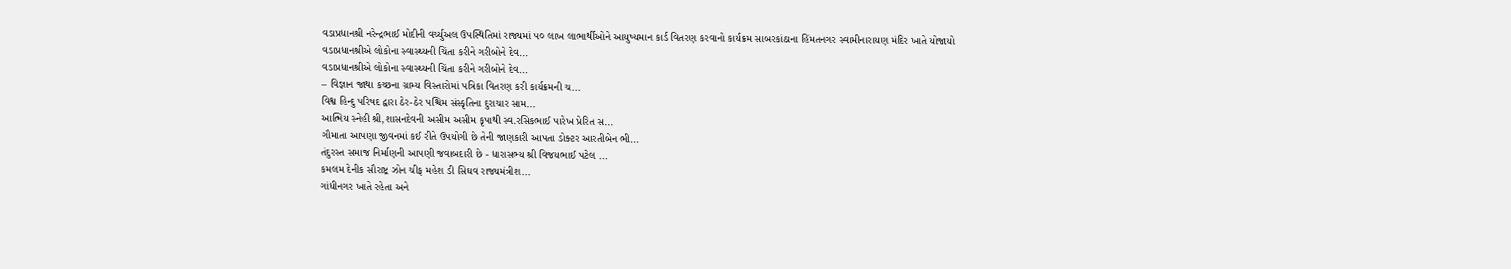વડાપ્રધાનશ્રી નરેન્દ્રભાઈ મોદીની વર્ચ્યુઅલ ઉપસ્થિતિમાં રાજ્યમાં ૫૦ લાખ લાભાર્થીઓને આયુષ્યમાન કાર્ડ વિતરણ કરવાનો કાર્યક્રમ સાબરકાંઠાના હિંમતનગર સ્વામીનારાયણ મંદિર ખાતે યોજાયો
વડાપ્રધાનશ્રીએ લોકોના સ્વાસ્થ્યની ચિંતા કરીને ગરીબોને દેવ...
વડાપ્રધાનશ્રીએ લોકોના સ્વાસ્થ્યની ચિંતા કરીને ગરીબોને દેવ...
– વિજ્ઞાન જાથા કચ્છના ગ્રામ્ય વિસ્તારોમાં પત્રિકા વિતરણ કરી કાર્યક્રમની ચ...
વિશ્વ હિન્દુ પરિષદ દ્વારા ઠેર-ઠેર પશ્ચિમ સંસ્કૃતિના દુરાચાર સામ...
આત્મિય સ્નેહી શ્રી,શાસનદેવની અસીમ અસીમ કૃપાથી સ્વ.રસિકભાઈ પારેખ પ્રેરિત સ...
ગૌમાતા આપણા જીવનમાં કઈ રીતે ઉપયોગી છે તેની જાણકારી આપતા ડોક્ટર આરતીબેન ભી...
તંદુરસ્ત સમાજ નિર્માણની આપણી જવાબદારી છે - ધારાસભ્ય શ્રી વિજયભાઈ પટેલ ...
કમલમ દેનીક સૌરાષ્ટ્ર ઝોન ચીફ મહેશ ડી સિઘવ રાજ્યમંત્રીશ...
ગાંધીનગર ખાતે રહેતા અને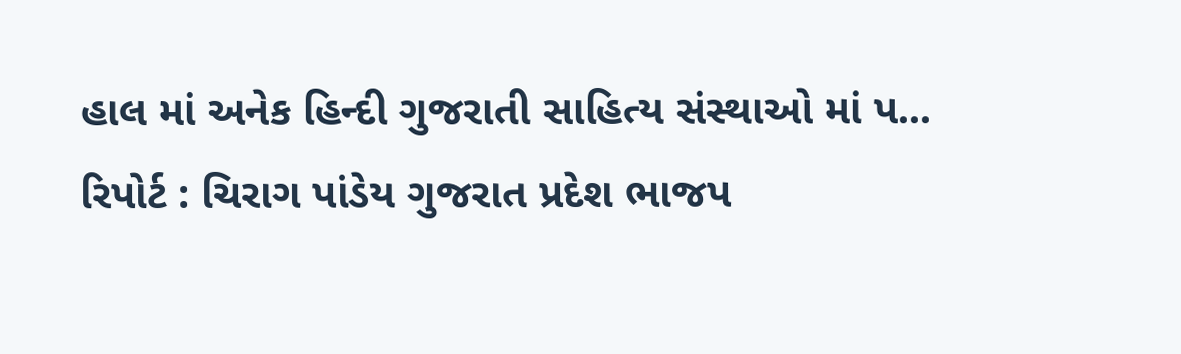હાલ માં અનેક હિન્દી ગુજરાતી સાહિત્ય સંસ્થાઓ માં પ...
રિપોર્ટ : ચિરાગ પાંડેય ગુજરાત પ્રદેશ ભાજપ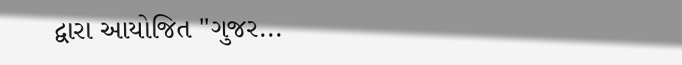દ્વારા આયોજિત "ગુજર...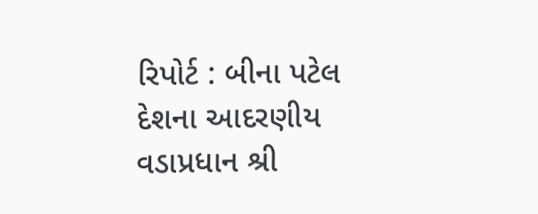રિપોર્ટ : બીના પટેલ દેશના આદરણીય વડાપ્રધાન શ્રી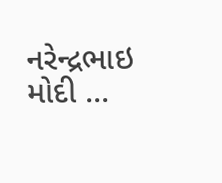નરેન્દ્રભાઇ મોદી ...